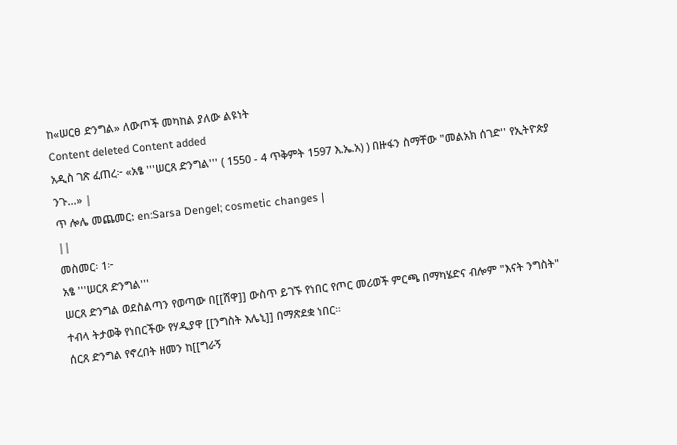ከ«ሠርፀ ድንግል» ለውጦች መካከል ያለው ልዩነት
Content deleted Content added
አዲስ ገጽ ፈጠረ፦ «አፄ '''ሠርጸ ድንግል''' ( 1550 - 4 ጥቅምት 1597 እ.ኤ.አ) ) በዙፋን ስማቸው "መልአክ ሰገድ'' የኢትዮጵያ ንጉ...» |
ጥ ሎሌ መጨመር: en:Sarsa Dengel; cosmetic changes |
||
መስመር፡ 1፦
አፄ '''ሠርጸ ድንግል'''
ሠርጸ ድንግል ወደስልጣን የወጣው በ[[ሸዋ]] ውስጥ ይገኙ የነበር የጦር መሪወች ምርጫ በማካሄድና ብሎም "እናት ንግስት" ተብላ ትታወቅ የነበርችው የሃዲያዋ [[ንግስት እሌኒ]] በማጽደቋ ነበር።
ሰርጸ ድንግል የኖረበት ዘመን ከ[[ግራኝ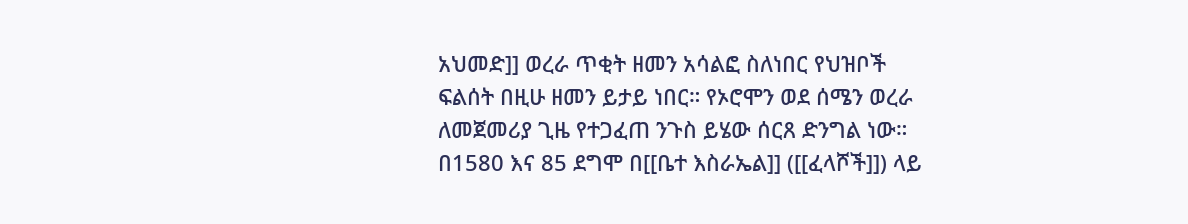አህመድ]] ወረራ ጥቂት ዘመን አሳልፎ ስለነበር የህዝቦች ፍልሰት በዚሁ ዘመን ይታይ ነበር። የኦሮሞን ወደ ሰሜን ወረራ ለመጀመሪያ ጊዜ የተጋፈጠ ንጉስ ይሄው ሰርጸ ድንግል ነው።
በ1580 እና 85 ደግሞ በ[[ቤተ እስራኤል]] ([[ፈላሾች]]) ላይ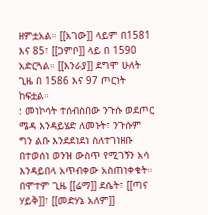ዘምቷአል። [[አገው]] ላይም በ1581 እና 85፣ [[ጋምቦ]] ላይ በ 1590 አድርጓል። [[እንራያ]] ደግሞ ሁለት ጊዜ በ 1586 እና 97 ጦርነት ከፍቷል።
: መነኮሳት ተሰብስበው ንጉሱ ወደጦር ሜዳ እንዳይሄድ ለመኑት፣ ንጉሱም ግን ልቡ እንደደነደነ ስለተገነዘቡ በተወሰነ ወንዝ ውስጥ የሚገኝን አሳ እንዳይበላ አጥብቀው አስጠነቀቁት።
በሞተም ጊዜ [[ሬማ]] ደሴት፣ [[ጣና ሃይቅ]]፣ [[መድሃኔ አለም]]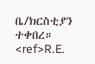ቤ/ክርስቲያን ተቀበረ። <ref>R.E.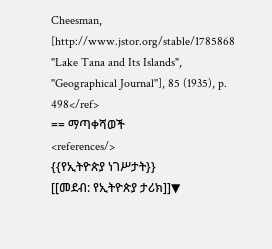Cheesman, [http://www.jstor.org/stable/1785868 "Lake Tana and Its Islands", ''Geographical Journal''], 85 (1935), p. 498</ref>
== ማጣቀሻወች
<references/>
{{የኢትዮጵያ ነገሥታት}}
[[መደብ: የኢትዮጵያ ታሪክ]]▼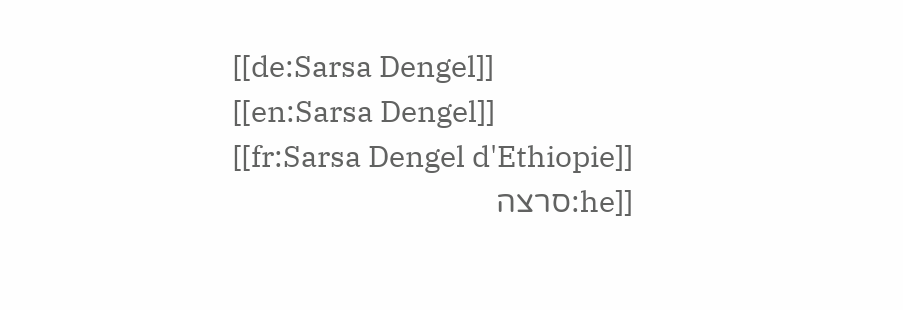[[de:Sarsa Dengel]]
[[en:Sarsa Dengel]]
[[fr:Sarsa Dengel d'Ethiopie]]
[[he:סרצה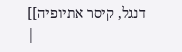דנגל, קיסר אתיופיה]]
|